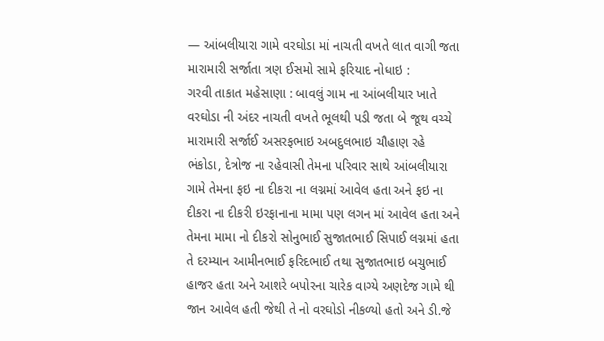— આંબલીયારા ગામે વરઘોડા માં નાચતી વખતે લાત વાગી જતા મારામારી સર્જાતા ત્રણ ઈસમો સામે ફરિયાદ નોધાઇ :
ગરવી તાકાત મહેસાણા : બાવલું ગામ ના આંબલીયાર ખાતે વરઘોડા ની અંદર નાચતી વખતે ભૂલથી પડી જતા બે જૂથ વચ્ચે મારામારી સર્જાઈ અસરફભાઇ અબદુલભાઇ ચૌહાણ રહે ભંકોડા, દેત્રોજ ના રહેવાસી તેમના પરિવાર સાથે આંબલીયારા ગામે તેમના ફઇ ના દીકરા ના લગ્નમાં આવેલ હતા અને ફઇ ના દીકરા ના દીકરી ઇરફાનાના મામા પણ લગન માં આવેલ હતા અને તેમના મામા નો દીકરો સોનુભાઈ સુજાતભાઈ સિપાઈ લગ્નમાં હતા
તે દરમ્યાન આમીનભાઈ ફરિદભાઈ તથા સુજાતભાઇ બચુભાઈ હાજર હતા અને આશરે બપોરના ચારેક વાગ્યે અણદેજ ગામે થી જાન આવેલ હતી જેથી તે નો વરઘોડો નીકળ્યો હતો અને ડી.જે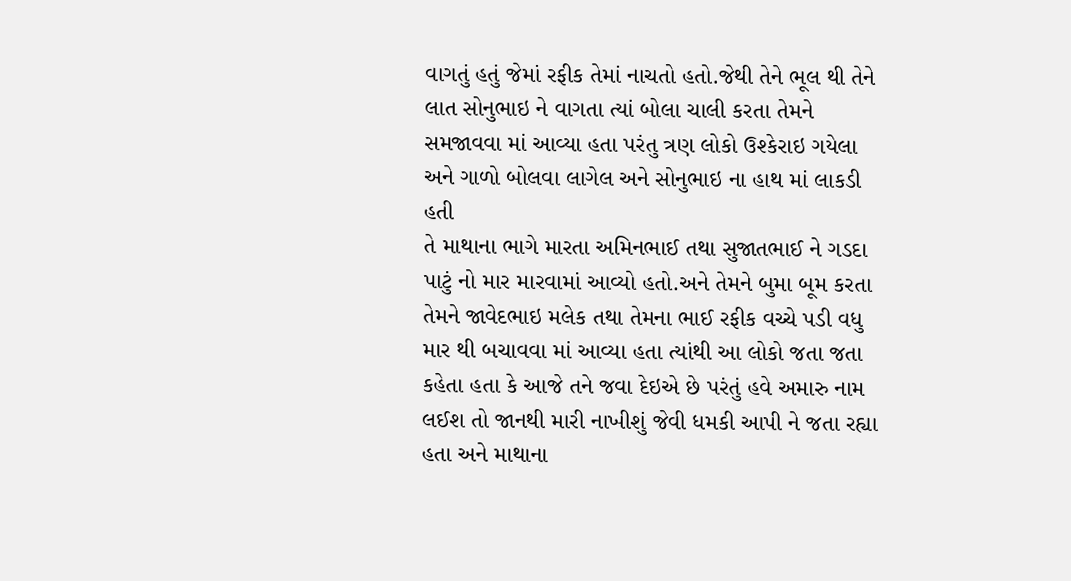વાગતું હતું જેમાં રફીક તેમાં નાચતો હતો.જેથી તેને ભૂલ થી તેને લાત સોનુભાઇ ને વાગતા ત્યાં બોલા ચાલી કરતા તેમને સમજાવવા માં આવ્યા હતા પરંતુ ત્રણ લોકો ઉશ્કેરાઇ ગયેલા અને ગાળો બોલવા લાગેલ અને સોનુભાઇ ના હાથ માં લાકડી હતી
તે માથાના ભાગે મારતા અમિનભાઈ તથા સુજાતભાઈ ને ગડદા પાટું નો માર મારવામાં આવ્યો હતો.અને તેમને બુમા બૂમ કરતા તેમને જાવેદભાઇ મલેક તથા તેમના ભાઈ રફીક વચ્ચે પડી વધુ માર થી બચાવવા માં આવ્યા હતા ત્યાંથી આ લોકો જતા જતા કહેતા હતા કે આજે તને જવા દેઇએ છે પરંતું હવે અમારુ નામ લઈશ તો જાનથી મારી નાખીશું જેવી ધમકી આપી ને જતા રહ્યા હતા અને માથાના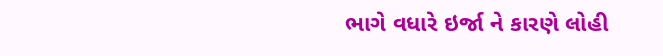ભાગે વધારે ઇર્જા ને કારણે લોહી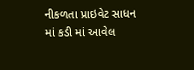નીકળતા પ્રાઇવેટ સાધન માં કડી માં આવેલ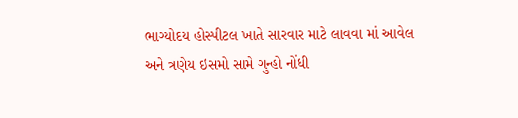ભાગ્યોદય હોસ્પીટલ ખાતે સારવાર માટે લાવવા માં આવેલ અને ત્રણેય ઇસમો સામે ગુન્હો નોંધી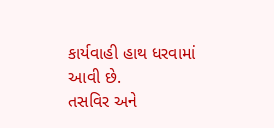કાર્યવાહી હાથ ધરવામાં આવી છે.
તસવિર અને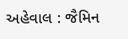અહેવાલ : જૈમિન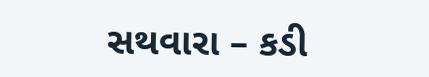સથવારા – કડી